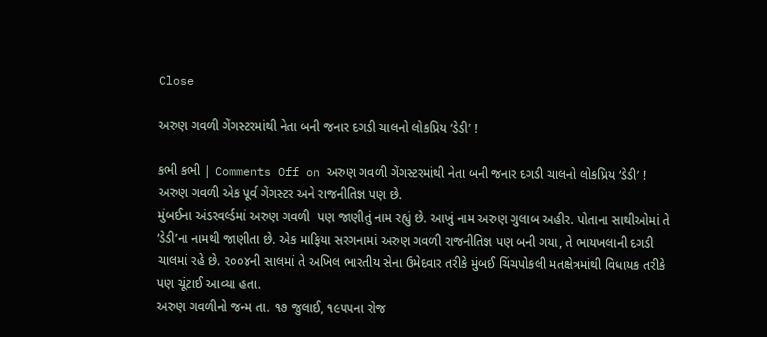Close

અરુણ ગવળી ગેંગસ્ટરમાંથી નેતા બની જનાર દગડી ચાલનો લોકપ્રિય ‘ડેડી’ !

કભી કભી | Comments Off on અરુણ ગવળી ગેંગસ્ટરમાંથી નેતા બની જનાર દગડી ચાલનો લોકપ્રિય ‘ડેડી’ !
અરુણ ગવળી એક પૂર્વ ગેંગસ્ટર અને રાજનીતિજ્ઞ પણ છે.
મુંબઈના અંડરવર્લ્ડમાં અરુણ ગવળી  પણ જાણીતું નામ રહ્યું છે. આખું નામ અરુણ ગુલાબ અહીર. પોતાના સાથીઓમાં તે ‘ડેડી’ના નામથી જાણીતા છે. એક માફિયા સરગનામાં અરુણ ગવળી રાજનીતિજ્ઞ પણ બની ગયા, તે ભાયખલાની દગડી ચાલમાં રહે છે. ૨૦૦૪ની સાલમાં તે અખિલ ભારતીય સેના ઉમેદવાર તરીકે મુંબઈ ચિંચપોકલી મતક્ષેત્રમાંથી વિધાયક તરીકે પણ ચૂંટાઈ આવ્યા હતા.
અરુણ ગવળીનો જન્મ તા. ૧૭ જુલાઈ, ૧૯૫૫ના રોજ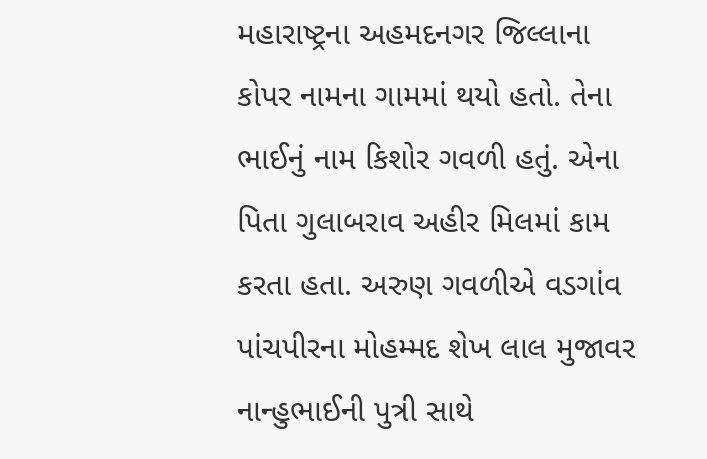મહારાષ્ટ્રના અહમદનગર જિલ્લાના કોપર નામના ગામમાં થયો હતો. તેના ભાઈનું નામ કિશોર ગવળી હતું. એના પિતા ગુલાબરાવ અહીર મિલમાં કામ કરતા હતા. અરુણ ગવળીએ વડગાંવ પાંચપીરના મોહમ્મદ શેખ લાલ મુજાવર નાન્હુભાઈની પુત્રી સાથે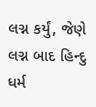લગ્ન કર્યું, જેણે લગ્ન બાદ હિન્દુ ધર્મ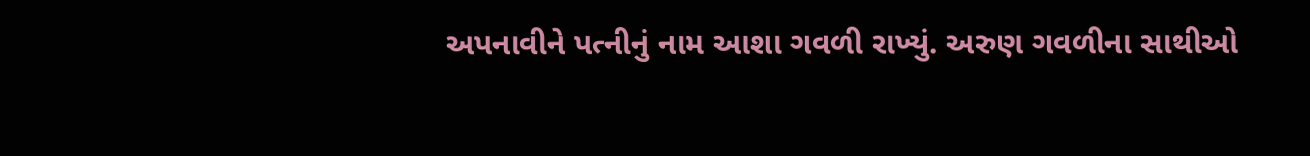અપનાવીને પત્નીનું નામ આશા ગવળી રાખ્યું. અરુણ ગવળીના સાથીઓ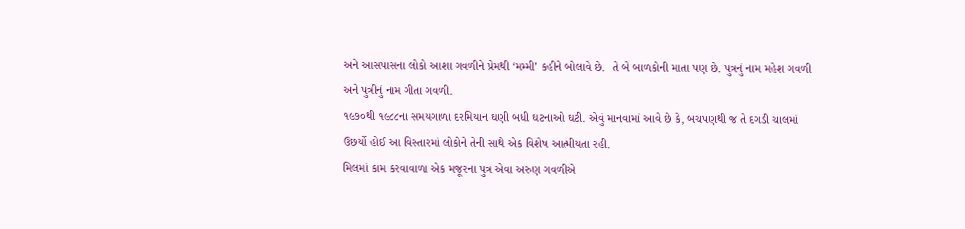અને આસપાસના લોકો આશા ગવળીને પ્રેમથી ‘મમ્મી’ કહીને બોલાવે છે.  તે બે બાળકોની માતા પણ છે. પુત્રનું નામ મહેશ ગવળી અને પુત્રીનું નામ ગીતા ગવળી.
૧૯૭૦થી ૧૯૮૮ના સમયગાળા દરમિયાન ઘણી બધી ઘટનાઓ ઘટી. એવું માનવામાં આવે છે કે, બચપણથી જ તે દગડી ચાલમાં ઉછર્યો હોઈ આ વિસ્તારમાં લોકોને તેની સાથે એક વિશેષ આત્મીયતા રહી.
મિલમાં કામ કરવાવાળા એક મજૂરના પુત્ર એવા અરુણ ગવળીએ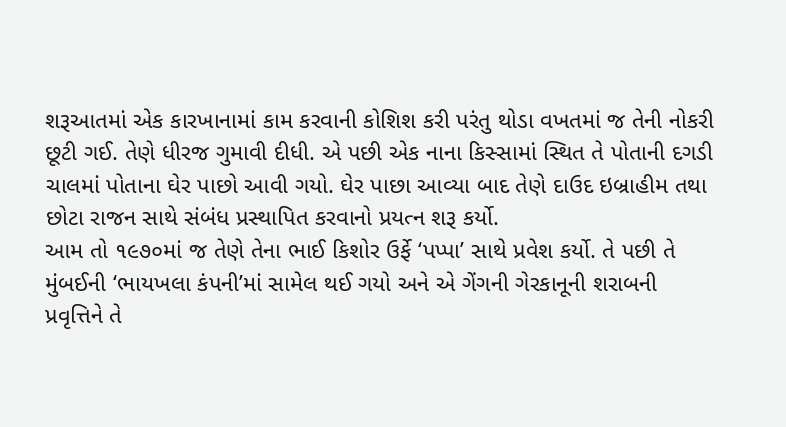શરૂઆતમાં એક કારખાનામાં કામ કરવાની કોશિશ કરી પરંતુ થોડા વખતમાં જ તેની નોકરી છૂટી ગઈ. તેણે ધીરજ ગુમાવી દીધી. એ પછી એક નાના કિસ્સામાં સ્થિત તે પોતાની દગડી ચાલમાં પોતાના ઘેર પાછો આવી ગયો. ઘેર પાછા આવ્યા બાદ તેણે દાઉદ ઇબ્રાહીમ તથા છોટા રાજન સાથે સંબંધ પ્રસ્થાપિત કરવાનો પ્રયત્ન શરૂ કર્યો.
આમ તો ૧૯૭૦માં જ તેણે તેના ભાઈ કિશોર ઉર્ફે ‘પપ્પા’ સાથે પ્રવેશ કર્યો. તે પછી તે મુંબઈની ‘ભાયખલા કંપની’માં સામેલ થઈ ગયો અને એ ગેંગની ગેરકાનૂની શરાબની પ્રવૃત્તિને તે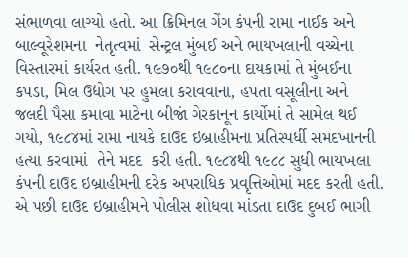સંભાળવા લાગ્યો હતો. આ ક્રિમિનલ ગેંગ કંપની રામા નાઈક અને બાલ્વૂરેશમના  નેતૃત્વમાં  સેન્ટ્રલ મુંબઈ અને ભાયખલાની વચ્ચેના વિસ્તારમાં કાર્યરત હતી. ૧૯૭૦થી ૧૯૮૦ના દાયકામાં તે મુંબઈના કપડા, મિલ ઉદ્યોગ પર હુમલા કરાવવાના, હપતા વસૂલીના અને જલદી પૈસા કમાવા માટેના બીજાં ગેરકાનૂન કાર્યોમાં તે સામેલ થઈ ગયો, ૧૯૮૪માં રામા નાયકે દાઉદ ઇબ્રાહીમના પ્રતિસ્પર્ધી સમદખાનની હત્યા કરવામાં  તેને મદદ  કરી હતી. ૧૯૮૪થી ૧૯૮૮ સુધી ભાયખલા કંપની દાઉદ ઇબ્રાહીમની દરેક અપરાધિક પ્રવૃત્તિઓમાં મદદ કરતી હતી. એ પછી દાઉદ ઇબ્રાહીમને પોલીસ શોધવા માંડતા દાઉદ દુબઈ ભાગી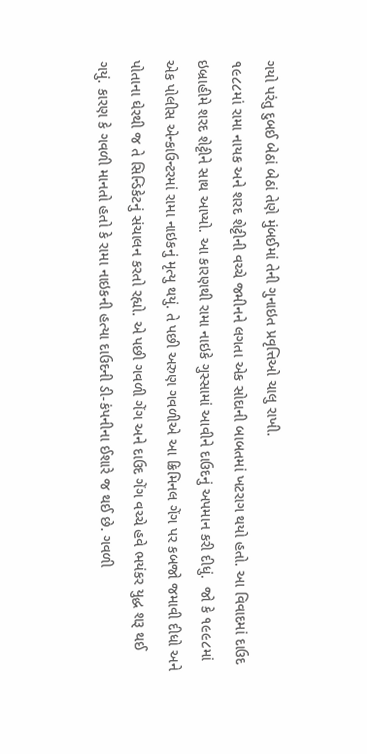ગયો પરંતુ દુબઈ બેઠાં બેઠાં તેણે મુંબઈમાં તેની ગુનાઇત પ્રવૃત્તિઓ ચાલુ રાખી.
૧૯૮૮માં રામા નાયક અને શરદ શેટ્ટીની વચ્ચે જમીનને લગતા એક સોદાની બાબતમાં ખટરાગ થયો હતો. આ વિવાદમાં દાઉદ ઇબ્રાહીમે શરદ શેટ્ટીને સાથ આપ્યો. આ કારણથી રામા નાઇકે ગુસ્સામાં આવીને દાઉદનું અપમાન કરી દીધું.  જો કે ૧૯૯૮માં એક પોલીસ એન્કાઉન્ટરમાં રામા નાઇકનું મૃત્યુ થયું. તે પછી અરુણ ગવળીએ આ ક્રિમિનલ ગેંગ પર કબજો જમાવી દીધો અને પોતાના ઘેરથી જ તે સિન્ડિકેટનું સંચાલન કરતો રહ્યો. એ પછી ગવળી ગેંગ અને દાઉદ ગેંગ વચ્ચે હવે ભયંકર યુદ્ધ શરૂ થઈ ગયું. કારણ કે ગવળી માનતો હતો કે રામા નાઇકની હત્યા દાઉદની ડી-કંપનીના ઈશારે જ થઈ છે. ગવળી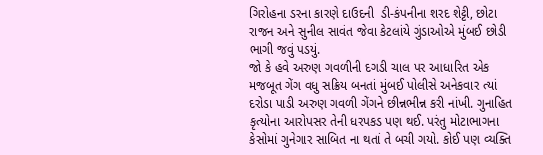ગિરોહના ડરના કારણે દાઉદની  ડી-કંપનીના શરદ શેટ્ટી, છોટા રાજન અને સુનીલ સાવંત જેવા કેટલાંયે ગુંડાઓએ મુંબઈ છોડી ભાગી જવું પડયું.
જો કે હવે અરુણ ગવળીની દગડી ચાલ પર આધારિત એક મજબૂત ગેંગ વધુ સક્રિય બનતાં મુંબઈ પોલીસે અનેકવાર ત્યાં દરોડા પાડી અરુણ ગવળી ગેંગને છીન્નભીન્ન કરી નાંખી. ગુનાહિત  કૃત્યોના આરોપસર તેની ધરપકડ પણ થઈ. પરંતુ મોટાભાગના કેસોમાં ગુનેગાર સાબિત ના થતાં તે બચી ગયો. કોઈ પણ વ્યક્તિ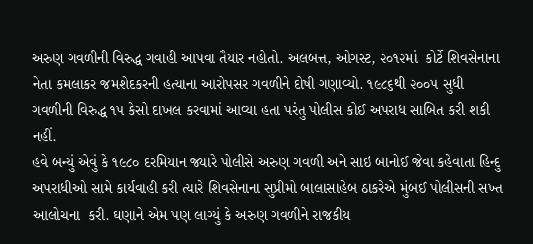અરુણ ગવળીની વિરુદ્ધ ગવાહી આપવા તૈયાર નહોતો. અલબત્ત, ઓગસ્ટ, ૨૦૧૨માં  કોર્ટે શિવસેનાના નેતા કમલાકર જમશેદકરની હત્યાના આરોપસર ગવળીને દોષી ગણાવ્યો. ૧૯૮૬થી ૨૦૦૫ સુધી ગવળીની વિરુદ્ધ ૧૫ કેસો દાખલ કરવામાં આવ્યા હતા પરંતુ પોલીસ કોઈ અપરાધ સાબિત કરી શકી નહીં.
હવે બન્યું એવું કે ૧૯૮૦ દરમિયાન જ્યારે પોલીસે અરુણ ગવળી અને સાઇ બાનોઈ જેવા કહેવાતા હિન્દુ અપરાધીઓ સામે કાર્યવાહી કરી ત્યારે શિવસેનાના સુપ્રીમો બાલાસાહેબ ઠાકરેએ મુંબઈ પોલીસની સખ્ત આલોચના  કરી. ઘણાને એમ પણ લાગ્યું કે અરુણ ગવળીને રાજકીય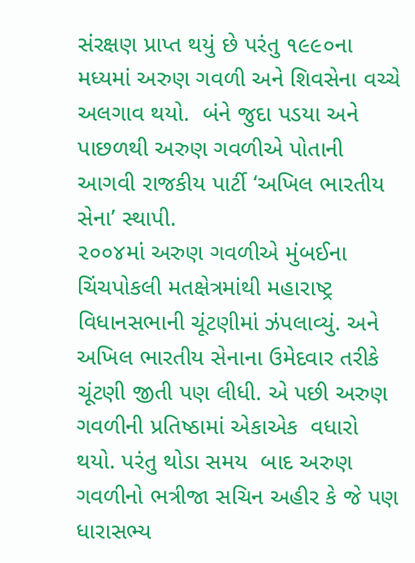સંરક્ષણ પ્રાપ્ત થયું છે પરંતુ ૧૯૯૦ના મધ્યમાં અરુણ ગવળી અને શિવસેના વચ્ચે અલગાવ થયો.  બંને જુદા પડયા અને પાછળથી અરુણ ગવળીએ પોતાની આગવી રાજકીય પાર્ટી ‘અખિલ ભારતીય સેના’ સ્થાપી.
૨૦૦૪માં અરુણ ગવળીએ મુંબઈના ચિંચપોકલી મતક્ષેત્રમાંથી મહારાષ્ટ્ર વિધાનસભાની ચૂંટણીમાં ઝંપલાવ્યું. અને અખિલ ભારતીય સેનાના ઉમેદવાર તરીકે ચૂંટણી જીતી પણ લીધી. એ પછી અરુણ ગવળીની પ્રતિષ્ઠામાં એકાએક  વધારો થયો. પરંતુ થોડા સમય  બાદ અરુણ ગવળીનો ભત્રીજા સચિન અહીર કે જે પણ ધારાસભ્ય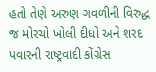હતો તેણે અરુણ ગવળીની વિરુદ્ધ જ મોરચો ખોલી દીધો અને શરદ પવારની રાષ્ટ્રવાદી કોંગ્રેસ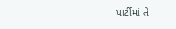પાર્ટીમાં તે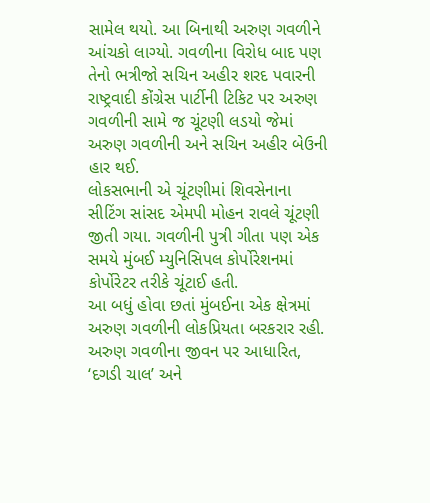સામેલ થયો. આ બિનાથી અરુણ ગવળીને આંચકો લાગ્યો. ગવળીના વિરોધ બાદ પણ તેનો ભત્રીજો સચિન અહીર શરદ પવારની રાષ્ટ્રવાદી કોંગ્રેસ પાર્ટીની ટિકિટ પર અરુણ ગવળીની સામે જ ચૂંટણી લડયો જેમાં અરુણ ગવળીની અને સચિન અહીર બેઉની હાર થઈ.
લોકસભાની એ ચૂંટણીમાં શિવસેનાના સીટિંગ સાંસદ એમપી મોહન રાવલે ચૂંટણી જીતી ગયા. ગવળીની પુત્રી ગીતા પણ એક સમયે મુંબઈ મ્યુનિસિપલ કોર્પોરેશનમાં કોર્પોરેટર તરીકે ચૂંટાઈ હતી.
આ બધું હોવા છતાં મુંબઈના એક ક્ષેત્રમાં અરુણ ગવળીની લોકપ્રિયતા બરકરાર રહી. અરુણ ગવળીના જીવન પર આધારિત, ‘દગડી ચાલ’ અને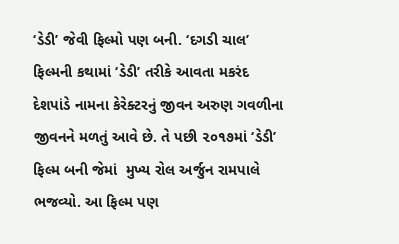‘ડેડી’ જેવી ફિલ્મો પણ બની. ‘દગડી ચાલ’ ફિલ્મની કથામાં ‘ડેડી’ તરીકે આવતા મકરંદ દેશપાંડે નામના કેરેક્ટરનું જીવન અરુણ ગવળીના જીવનને મળતું આવે છે. તે પછી ૨૦૧૭માં ‘ડેડી’  ફિલ્મ બની જેમાં  મુખ્ય રોલ અર્જુન રામપાલે ભજવ્યો. આ ફિલ્મ પણ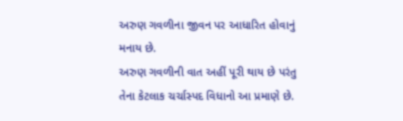અરુણ ગવળીના જીવન પર આધારિત હોવાનું મનાય છે.
અરુણ ગવળીની વાત અહીં પૂરી થાય છે પરંતુ તેના કેટલાક ચર્ચાસ્પદ વિધાનો આ પ્રમાણે છે.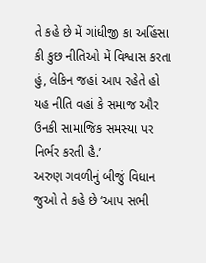તે કહે છે મેં ગાંધીજી કા અહિંસા કી કુછ નીતિઓ મેં વિશ્વાસ કરતા હું, લેકિન જહાં આપ રહેતે હો યહ નીતિ વહાં કે સમાજ ઔર ઉનકી સામાજિક સમસ્યા પર નિર્ભર કરતી હૈ.’
અરુણ ગવળીનું બીજું વિધાન જુઓ તે કહે છે ‘આપ સભી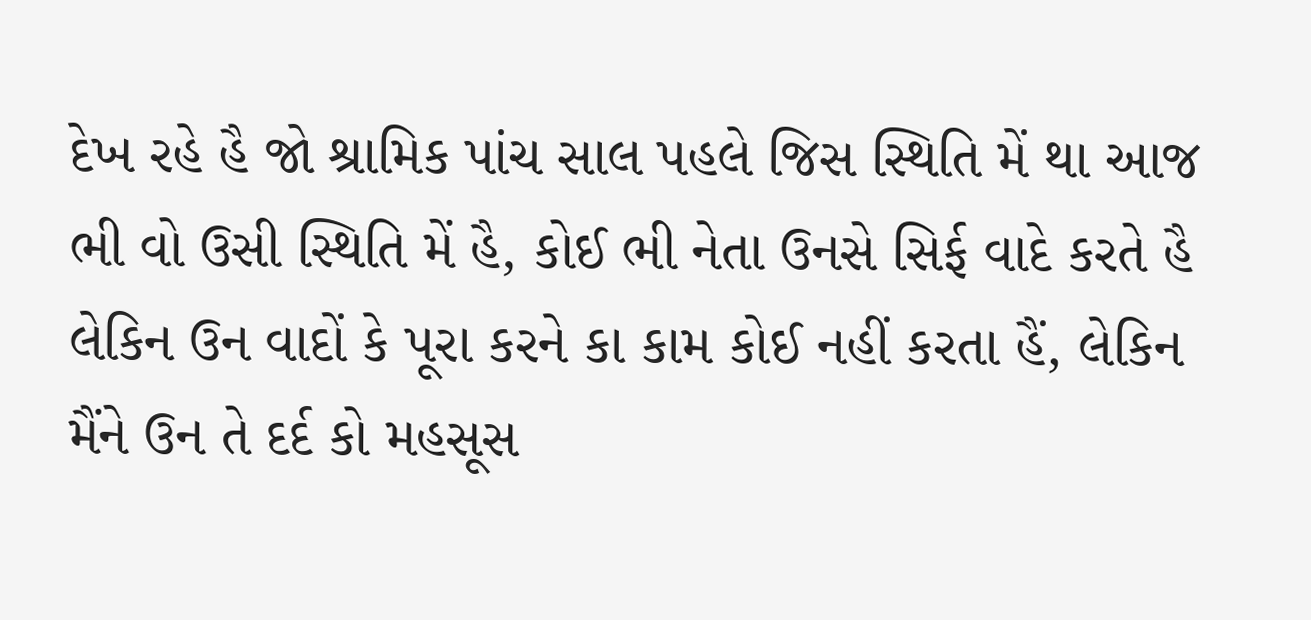દેખ રહે હૈ જો શ્રામિક પાંચ સાલ પહલે જિસ સ્થિતિ મેં થા આજ ભી વો ઉસી સ્થિતિ મેં હૈ, કોઈ ભી નેતા ઉનસે સિર્ફ વાદે કરતે હૈ લેકિન ઉન વાદોં કે પૂરા કરને કા કામ કોઈ નહીં કરતા હૈં, લેકિન મૈંને ઉન તે દર્દ કો મહસૂસ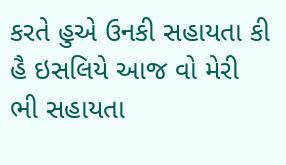કરતે હુએ ઉનકી સહાયતા કી હૈ ઇસલિયે આજ વો મેરી ભી સહાયતા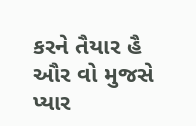કરને તૈયાર હૈ ઔર વો મુજસે પ્યાર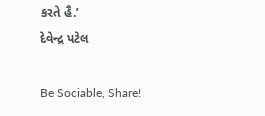કરતે હૈ.’
દેવેન્દ્ર પટેલ

Be Sociable, Share!